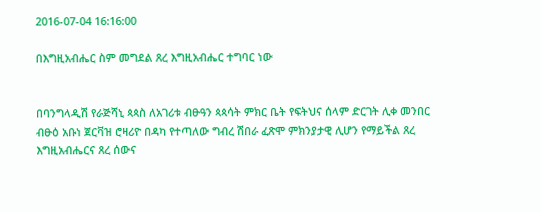2016-07-04 16:16:00

በእግዚአብሔር ስም መግደል ጸረ እግዚአብሔር ተግባር ነው


በባንግላዲሽ የራጅሻኒ ጳጳስ ለአገሪቱ ብፁዓን ጳጳሳት ምክር ቤት የፍትህና ሰላም ድርገት ሊቀ መንበር ብፁዕ አቡነ ጀርቫዝ ሮዛሪዮ በዳካ የተጣለው ግብረ ሽበራ ፈጽሞ ምክንያታዊ ሊሆን የማይችል ጸረ እግዚአብሔርና ጸረ ሰውና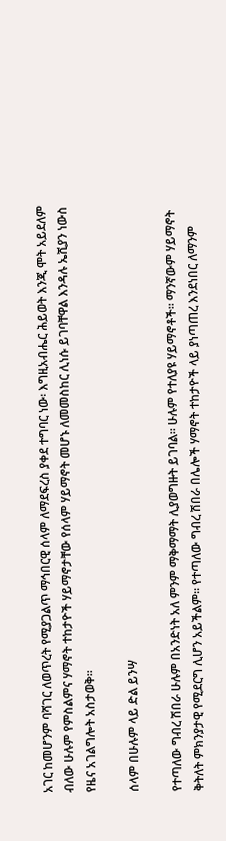አገር ከመሆንም ባሻገር ለወጥረት የሚያጋልጥ ማኅበርዊ ሰላም ለማደፍረስ ያቀደ ተግባር ነው፡ እግዚአብሔር ሕይወት እንጂ ሞት አይደለም ብለው ሁሉም የምስልምና ሃማኖት ተከታዮች ሃይማኖታቸው የሰላም ሃይማኖት መሆኑ ለመመስከር ሊነሱ ይገባቸዋል እንዳሉ ኤሺያን ነውስ የዜና አገልግሎት አስታወቅ።

ሰላም በሁሉም ላይ ድል ይንሣ

የተጣለው ግብረ ሽበራ ሁሉም በአንድነት አለ ምንም ማቅማማት ሊያወግዙት ይገባል። ሁሉም የተለያዩ ሃይማኖቶች። ማንኛውም ሃይማኖት ቅትለት ምክንያታዊ የሚደርግ ሊሆን አይችልም። የተጣለው ግብረ ሽበራ በሌሎች ሃማኖት ተከታዮች ላይ ያነጣጠረ እንደነበር ለማንም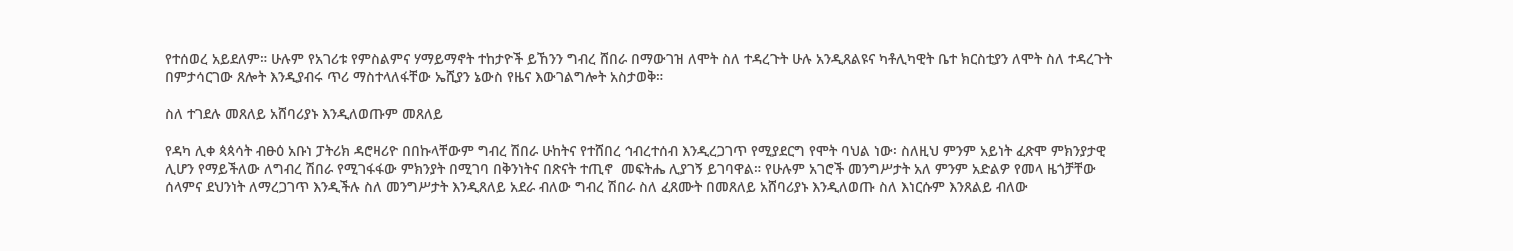የተሰወረ አይደለም። ሁሉም የአገሪቱ የምስልምና ሃማይማኖት ተከታዮች ይኸንን ግብረ ሸበራ በማውገዝ ለሞት ስለ ተዳረጉት ሁሉ አንዲጸልዩና ካቶሊካዊት ቤተ ክርስቲያን ለሞት ስለ ተዳረጉት በምታሳርገው ጸሎት እንዲያብሩ ጥሪ ማስተላለፋቸው ኤሺያን ኔውስ የዜና እውገልግሎት አስታወቅ።

ስለ ተገደሉ መጸለይ አሸባሪያኑ እንዲለወጡም መጸለይ

የዳካ ሊቀ ጳጳሳት ብፁዕ አቡነ ፓትሪክ ዳሮዛሪዮ በበኩላቸውም ግብረ ሽበራ ሁከትና የተሸበረ ኅብረተሰብ እንዲረጋገጥ የሚያደርግ የሞት ባህል ነው፡ ስለዚህ ምንም አይነት ፈጽሞ ምክንያታዊ ሊሆን የማይችለው ለግብረ ሽበራ የሚገፋፋው ምክንያት በሚገባ በቅንነትና በጽናት ተጢኖ  መፍትሔ ሊያገኝ ይገባዋል። የሁሉም አገሮች መንግሥታት አለ ምንም አድልዎ የመላ ዜጎቻቸው ሰላምና ደህንነት ለማረጋገጥ እንዲችሉ ስለ መንግሥታት እንዲጸለይ አደራ ብለው ግብረ ሽበራ ስለ ፈጸሙት በመጸለይ አሸባሪያኑ እንዲለወጡ ስለ እነርሱም እንጸልይ ብለው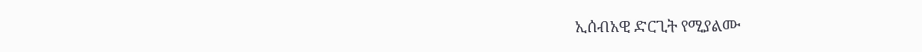ኢሰብአዊ ድርጊት የሚያልሙ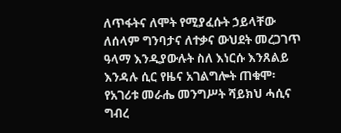ለጥፋትና ለሞት የሚያፈሱት ኃይላቸው ለሰላም ግንባታና ለተቃና ውህደት መረጋገጥ ዓላማ እንዲያውሉት ስለ እነርሱ እንጸልይ እንዳሉ ሲር የዜና አገልግሎት ጠቁሞ፡ የአገሪቱ መራሔ መንግሥት ሻይክህ ሓሲና ግብረ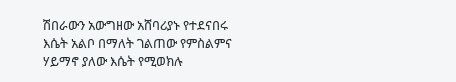ሽበራውን አውግዘው አሸባሪያኑ የተደናበሩ እሴት አልቦ በማለት ገልጠው የምስልምና ሃይማኖ ያለው እሴት የሚወክሉ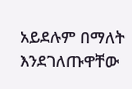አይደሉም በማለት እንደገለጡዋቸው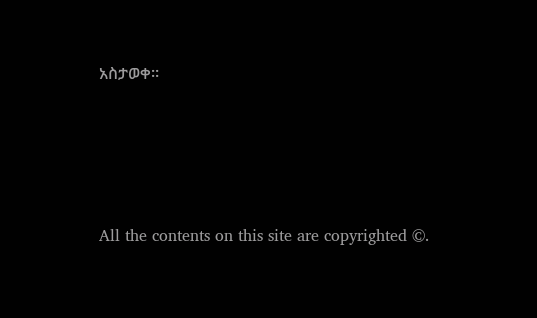አስታወቀ።








All the contents on this site are copyrighted ©.